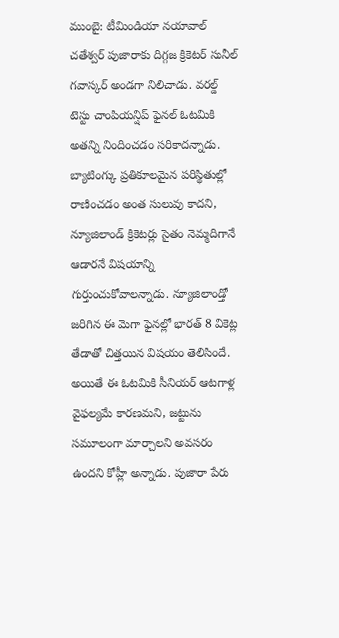ముంబై: టీమిండియా నయావాల్ చతేశ్వర్ పుజారాకు దిగ్గజ క్రికెటర్ సునీల్ గవాస్కర్ అండగా నిలిచాడు. వరల్డ్ టెస్టు చాంపియన్షిప్ ఫైనల్ ఓటమికి అతన్ని నిందించడం సరికాదన్నాడు. బ్యాటింగ్కు ప్రతికూలమైన పరిస్థితుల్లో రాణించడం అంత సులువు కాదని, న్యూజిలాండ్ క్రికెటర్లు సైతం నెమ్మదిగానే ఆడారనే విషయాన్ని గుర్తుంచుకోవాలన్నాడు. న్యూజిలాండ్తో జరిగిన ఈ మెగా ఫైనల్లో భారత్ 8 వికెట్ల తేడాతో చిత్తయిన విషయం తెలిసిందే. అయితే ఈ ఓటమికి సీనియర్ ఆటగాళ్ల వైఫల్యమే కారణమని, జట్టును సమూలంగా మార్చాలని అవసరం ఉందని కోహ్లీ అన్నాడు. పుజారా పేరు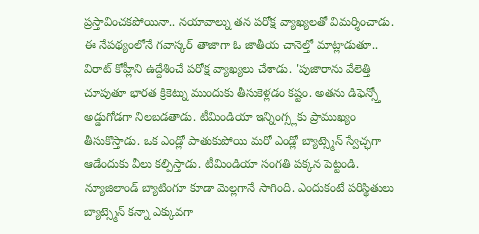ప్రస్తావించకపోయినా.. నయావాల్ను తన పరోక్ష వ్యాఖ్యలతో విమర్శించాడు.
ఈ నేపథ్యంలోనే గవాస్కర్ తాజాగా ఓ జాతీయ చానెల్తో మాట్లాడుతూ.. విరాట్ కోహ్లీని ఉద్దేశించే పరోక్ష వ్యాఖ్యలు చేశాడు. 'పుజారాను వేలెత్తి చూపుతూ భారత క్రికెట్ను ముందుకు తీసుకెళ్లడం కష్టం. అతను డిఫెన్స్తో అడ్డుగోడగా నిలబడతాడు. టీమిండియా ఇన్నింగ్స్లకు ప్రాముఖ్యం తీసుకొస్తాడు. ఒక ఎండ్లో పాతుకుపోయి మరో ఎండ్లో బ్యాట్స్మెన్ స్వేచ్ఛగా ఆడేందుకు వీలు కల్పిస్తాడు. టీమిండియా సంగతి పక్కన పెట్టండి. న్యూజిలాండ్ బ్యాటింగూ కూడా మెల్లగానే సాగింది. ఎందుకంటే పరిస్థితులు బ్యాట్స్మెన్ కన్నా ఎక్కువగా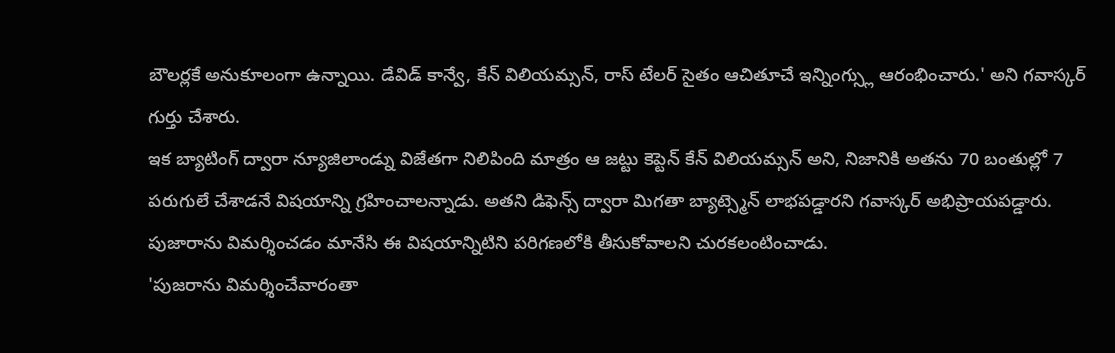బౌలర్లకే అనుకూలంగా ఉన్నాయి. డేవిడ్ కాన్వే, కేన్ విలియమ్సన్, రాస్ టేలర్ సైతం ఆచితూచే ఇన్నింగ్స్లు ఆరంభించారు.' అని గవాస్కర్ గుర్తు చేశారు.
ఇక బ్యాటింగ్ ద్వారా న్యూజిలాండ్ను విజేతగా నిలిపింది మాత్రం ఆ జట్టు కెప్టెన్ కేన్ విలియమ్సన్ అని, నిజానికి అతను 70 బంతుల్లో 7 పరుగులే చేశాడనే విషయాన్ని గ్రహించాలన్నాడు. అతని డిఫెన్స్ ద్వారా మిగతా బ్యాట్స్మెన్ లాభపడ్డారని గవాస్కర్ అభిప్రాయపడ్డారు. పుజారాను విమర్శించడం మానేసి ఈ విషయాన్నిటిని పరిగణలోకి తీసుకోవాలని చురకలంటించాడు.
'పుజరాను విమర్శించేవారంతా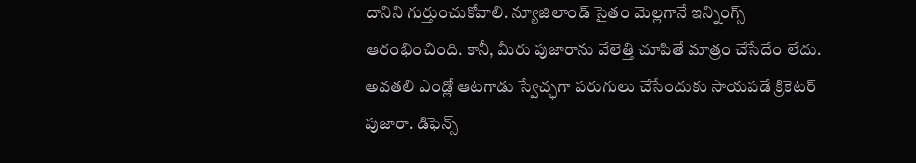దానిని గుర్తుంచుకోవాలి. న్యూజిలాండ్ సైతం మెల్లగానే ఇన్నింగ్స్ ఆరంభించింది. కానీ, మీరు పుజారాను వేలెత్తి చూపితే మాత్రం చేసేదేం లేదు. అవతలి ఎండ్లో ఆటగాడు స్వేచ్ఛగా పరుగులు చేసేందుకు సాయపడే క్రికెటర్ పుజారా. డిఫెన్స్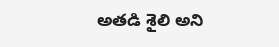అతడి శైలి అని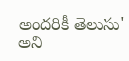అందరికీ తెలుసు' అని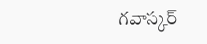గవాస్కర్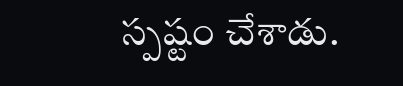స్పష్టం చేశాడు.